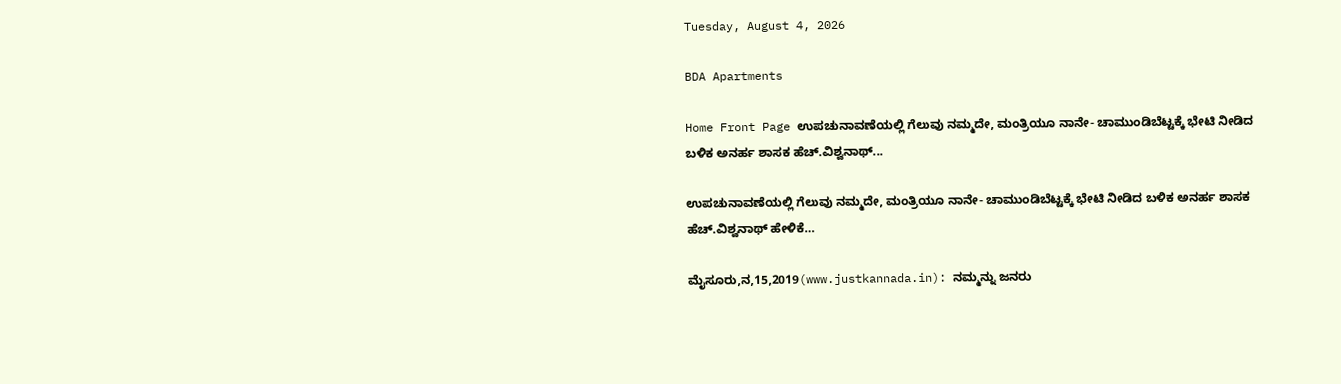Tuesday, August 4, 2026

BDA Apartments

Home Front Page ಉಪಚುನಾವಣೆಯಲ್ಲಿ ಗೆಲುವು ನಮ್ಮದೇ, ಮಂತ್ರಿಯೂ ನಾನೇ- ಚಾಮುಂಡಿಬೆಟ್ಟಕ್ಕೆ ಭೇಟಿ ನೀಡಿದ ಬಳಿಕ ಅನರ್ಹ ಶಾಸಕ ಹೆಚ್.ವಿಶ್ವನಾಥ್...

ಉಪಚುನಾವಣೆಯಲ್ಲಿ ಗೆಲುವು ನಮ್ಮದೇ, ಮಂತ್ರಿಯೂ ನಾನೇ- ಚಾಮುಂಡಿಬೆಟ್ಟಕ್ಕೆ ಭೇಟಿ ನೀಡಿದ ಬಳಿಕ ಅನರ್ಹ ಶಾಸಕ ಹೆಚ್.ವಿಶ್ವನಾಥ್ ಹೇಳಿಕೆ…

ಮೈಸೂರು,ನ,15,2019(www.justkannada.in): ನಮ್ಮನ್ನು ಜನರು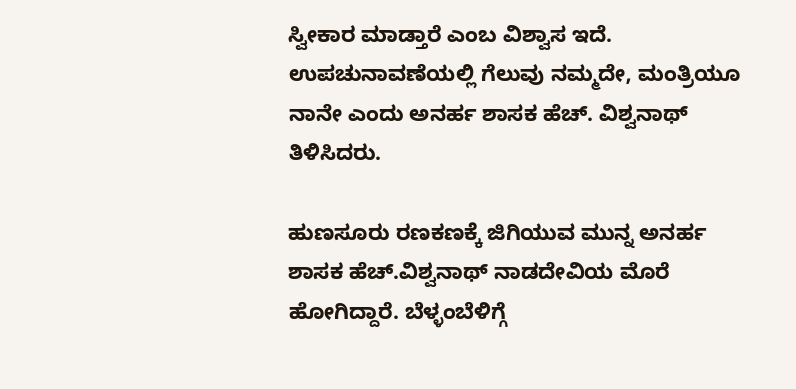ಸ್ವೀಕಾರ ಮಾಡ್ತಾರೆ ಎಂಬ ವಿಶ್ವಾಸ ಇದೆ. ಉಪಚುನಾವಣೆಯಲ್ಲಿ ಗೆಲುವು ನಮ್ಮದೇ, ಮಂತ್ರಿಯೂ ನಾನೇ ಎಂದು ಅನರ್ಹ ಶಾಸಕ ಹೆಚ್. ವಿಶ್ವನಾಥ್ ತಿಳಿಸಿದರು.

ಹುಣಸೂರು ರಣಕಣಕ್ಕೆ ಜಿಗಿಯುವ ಮುನ್ನ ಅನರ್ಹ ಶಾಸಕ ಹೆಚ್.ವಿಶ್ವನಾಥ್ ನಾಡದೇವಿಯ ಮೊರೆ ಹೋಗಿದ್ದಾರೆ. ಬೆಳ್ಳಂಬೆಳಿಗ್ಗೆ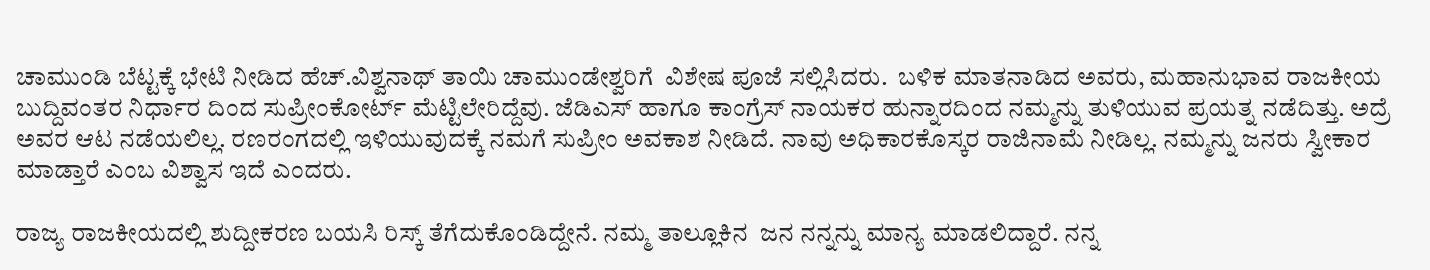ಚಾಮುಂಡಿ ಬೆಟ್ಟಕ್ಕೆ ಭೇಟಿ ನೀಡಿದ ಹೆಚ್.ವಿಶ್ವನಾಥ್ ತಾಯಿ ಚಾಮುಂಡೇಶ್ವರಿಗೆ  ವಿಶೇಷ ಪೂಜೆ ಸಲ್ಲಿಸಿದರು.  ಬಳಿಕ ಮಾತನಾಡಿದ ಅವರು, ಮಹಾನುಭಾವ ರಾಜಕೀಯ ಬುದ್ದಿವಂತರ ನಿರ್ಧಾರ ದಿಂದ ಸುಪ್ರೀಂಕೋರ್ಟ್ ಮೆಟ್ಟಿಲೇರಿದ್ದೆವು. ಜೆಡಿಎಸ್ ಹಾಗೂ ಕಾಂಗ್ರೆಸ್ ನಾಯಕರ ಹುನ್ನಾರದಿಂದ ನಮ್ಮನ್ನು ತುಳಿಯುವ ಪ್ರಯತ್ನ ನಡೆದಿತ್ತು. ಅದ್ರೆ ಅವರ ಆಟ ನಡೆಯಲಿಲ್ಲ. ರಣರಂಗದಲ್ಲಿ ಇಳಿಯುವುದಕ್ಕೆ ನಮಗೆ ಸುಪ್ರೀಂ ಅವಕಾಶ ನೀಡಿದೆ. ನಾವು ಅಧಿಕಾರಕೊಸ್ಕರ ರಾಜಿನಾಮೆ ನೀಡಿಲ್ಲ. ನಮ್ಮನ್ನು ಜನರು ಸ್ವೀಕಾರ ಮಾಡ್ತಾರೆ ಎಂಬ ವಿಶ್ವಾಸ ಇದೆ ಎಂದರು.

ರಾಜ್ಯ ರಾಜಕೀಯದಲ್ಲಿ ಶುದ್ದೀಕರಣ ಬಯಸಿ ರಿಸ್ಕ್ ತೆಗೆದುಕೊಂಡಿದ್ದೇನೆ. ನಮ್ಮ ತಾಲ್ಲೂಕಿನ  ಜನ ನನ್ನನ್ನು ಮಾನ್ಯ ಮಾಡಲಿದ್ದಾರೆ. ನನ್ನ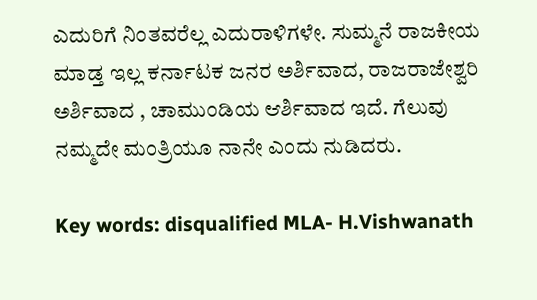ಎದುರಿಗೆ ನಿಂತವರೆಲ್ಲ ಎದುರಾಳಿಗಳೇ. ಸುಮ್ಮನೆ ರಾಜಕೀಯ ಮಾಡ್ತ ಇಲ್ಲ ಕರ್ನಾಟಕ ಜನರ ಅರ್ಶಿವಾದ, ರಾಜರಾಜೇಶ್ವರಿ ಅರ್ಶಿವಾದ , ಚಾಮುಂಡಿಯ ಆರ್ಶಿವಾದ ಇದೆ. ಗೆಲುವು ನಮ್ಮದೇ ಮಂತ್ರಿಯೂ ನಾನೇ ಎಂದು ನುಡಿದರು.

Key words: disqualified MLA- H.Vishwanath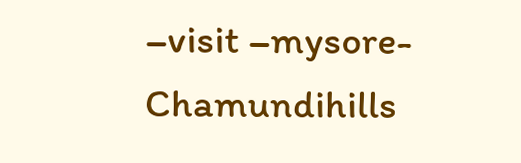–visit –mysore- Chamundihills